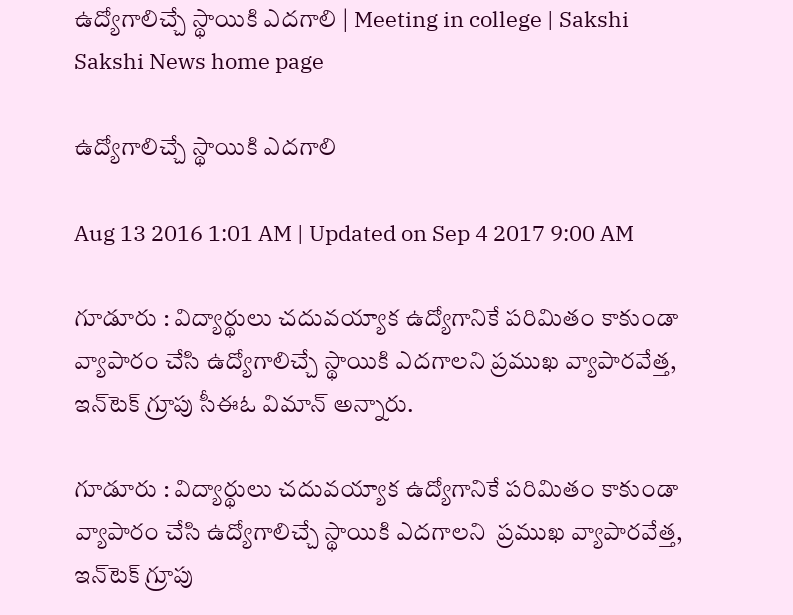ఉద్యోగాలిచ్చే స్థాయికి ఎదగాలి | Meeting in college | Sakshi
Sakshi News home page

ఉద్యోగాలిచ్చే స్థాయికి ఎదగాలి

Aug 13 2016 1:01 AM | Updated on Sep 4 2017 9:00 AM

గూడూరు : విద్యార్థులు చదువయ్యాక ఉద్యోగానికే పరిమితం కాకుండా వ్యాపారం చేసి ఉద్యోగాలిచ్చే స్థాయికి ఎదగాలని ప్రముఖ వ్యాపారవేత్త, ఇన్‌టెక్‌ గ్రూపు సీఈఓ విమాన్‌ అన్నారు.

గూడూరు : విద్యార్థులు చదువయ్యాక ఉద్యోగానికే పరిమితం కాకుండా వ్యాపారం చేసి ఉద్యోగాలిచ్చే స్థాయికి ఎదగాలని  ప్రముఖ వ్యాపారవేత్త, ఇన్‌టెక్‌ గ్రూపు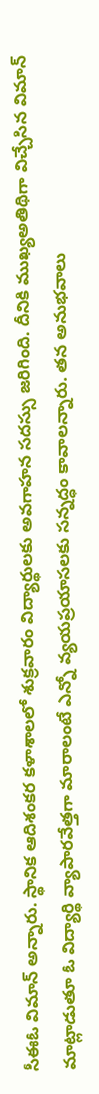సీఈఓ విమాన్‌ అన్నారు. స్థానిక ఆదిశంకర కళాశాలలో శుక్రవారం విద్యార్థులకు అవగాహన సదస్సు జరిగింది. దీనికి ముఖ్యఅతిథిగా విచ్చేసిన విమాన్‌ మాట్లాడుతూ ఓ విద్యార్థి వ్యాపారవేత్తగా మారాలంటే ఎన్నో వ్యయప్రయాసలకు సన్నద్ధం కావాలన్నారు. తన అనుభవాలు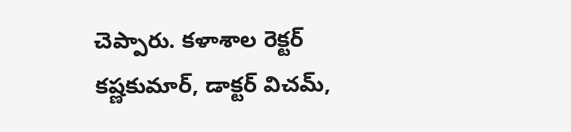చెప్పారు. కళాశాల రెక్టర్‌ కష్ణకుమార్, డాక్టర్‌ విచమ్,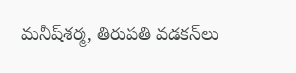మనీష్‌శర్మ, తిరుపతి వడకన్‌లు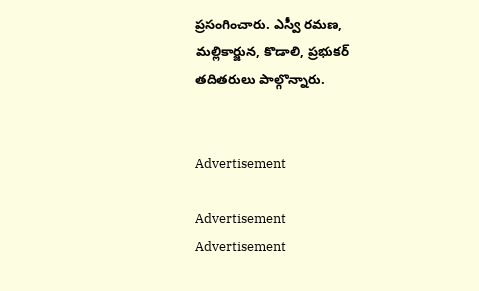ప్రసంగించారు. ఎస్వీ రమణ, మల్లికార్జున, కొడాలి, ప్రభుకర్‌ తదితరులు పాల్గొన్నారు.


Advertisement

Advertisement
Advertisement